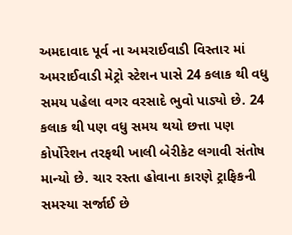અમદાવાદ પૂર્વ ના અમરાઈવાડી વિસ્તાર માં અમરાઈવાડી મેટ્રો સ્ટેશન પાસે 24 કલાક થી વધુ સમય પહેલા વગર વરસાદે ભુવો પાડ્યો છે. 24 કલાક થી પણ વધુ સમય થયો છત્તા પણ કોર્પોરેશન તરફથી ખાલી બેરીકેટ લગાવી સંતોષ માન્યો છે. ચાર રસ્તા હોવાના કારણે ટ્રાફિકની સમસ્યા સર્જાઈ છે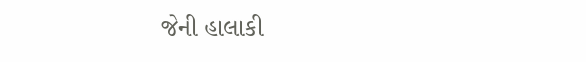જેની હાલાકી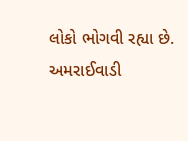લોકો ભોગવી રહ્યા છે.
અમરાઈવાડી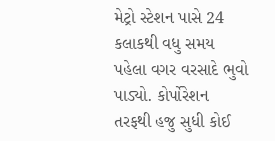મેટ્રો સ્ટેશન પાસે 24 કલાકથી વધુ સમય પહેલા વગર વરસાદે ભુવો પાડ્યો. કોર્પોરેશન તરફથી હજુ સુધી કોઈ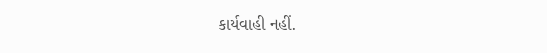કાર્યવાહી નહીં.